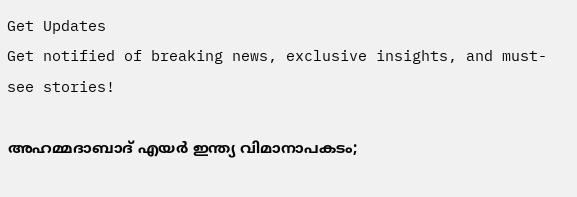Get Updates
Get notified of breaking news, exclusive insights, and must-see stories!

അഹമ്മദാബാദ് എയർ ഇന്ത്യ വിമാനാപകടം;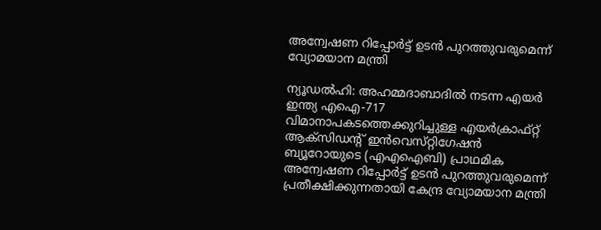അന്വേഷണ റിപ്പോർട്ട് ഉടൻ പുറത്തുവരുമെന്ന് വ്യോമയാന മന്ത്രി

ന്യൂഡൽഹി: അഹമ്മദാബാദിൽ നടന്ന എയർ ഇന്ത്യ എഐ-717 വിമാനാപകടത്തെക്കുറിച്ചുള്ള എയർക്രാഫ്റ്റ് ആക്‌സിഡന്റ് ഇൻവെസ്‌റ്റിഗേഷൻ ബ്യൂറോയുടെ (എഎഐബി) പ്രാഥമിക അന്വേഷണ റിപ്പോർട്ട് ഉടൻ പുറത്തുവരുമെന്ന് പ്രതീക്ഷിക്കുന്നതായി കേന്ദ്ര വ്യോമയാന മന്ത്രി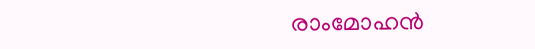രാംമോഹൻ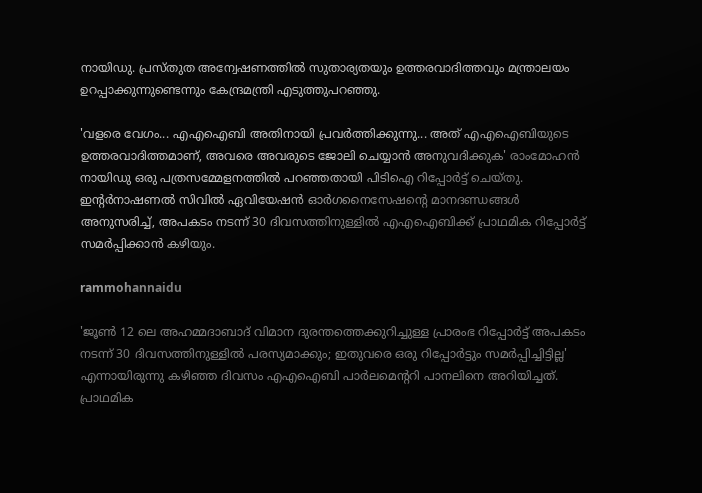നായിഡു. പ്രസ്‌തുത അന്വേഷണത്തിൽ സുതാര്യതയും ഉത്തരവാദിത്തവും മന്ത്രാലയം ഉറപ്പാക്കുന്നുണ്ടെന്നും കേന്ദ്രമന്ത്രി എടുത്തുപറഞ്ഞു.

'വളരെ വേഗം... എഎഐബി അതിനായി പ്രവർത്തിക്കുന്നു... അത് എഎഐബിയുടെ ഉത്തരവാദിത്തമാണ്, അവരെ അവരുടെ ജോലി ചെയ്യാൻ അനുവദിക്കുക' രാംമോഹൻ നായിഡു ഒരു പത്രസമ്മേളനത്തിൽ പറഞ്ഞതായി പിടിഐ റിപ്പോർട്ട് ചെയ്‌തു. ഇന്റർനാഷണൽ സിവിൽ ഏവിയേഷൻ ഓർഗനൈസേഷന്റെ മാനദണ്ഡങ്ങൾ അനുസരിച്ച്, അപകടം നടന്ന് 30 ദിവസത്തിനുള്ളിൽ എഎഐബിക്ക് പ്രാഥമിക റിപ്പോർട്ട് സമർപ്പിക്കാൻ കഴിയും.

rammohannaidu

'ജൂൺ 12 ലെ അഹമ്മദാബാദ് വിമാന ദുരന്തത്തെക്കുറിച്ചുള്ള പ്രാരംഭ റിപ്പോർട്ട് അപകടം നടന്ന് 30 ദിവസത്തിനുള്ളിൽ പരസ്യമാക്കും; ഇതുവരെ ഒരു റിപ്പോർട്ടും സമർപ്പിച്ചിട്ടില്ല' എന്നായിരുന്നു കഴിഞ്ഞ ദിവസം എഎഐബി പാർലമെന്ററി പാനലിനെ അറിയിച്ചത്. പ്രാഥമിക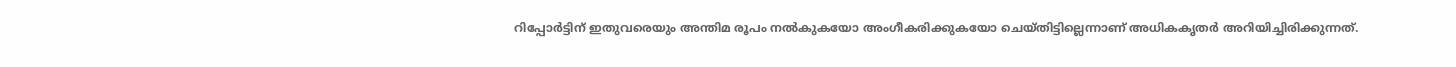റിപ്പോർട്ടിന് ഇതുവരെയും അന്തിമ രൂപം നൽകുകയോ അംഗീകരിക്കുകയോ ചെയ്‌തിട്ടില്ലെന്നാണ് അധികകൃതർ അറിയിച്ചിരിക്കുന്നത്.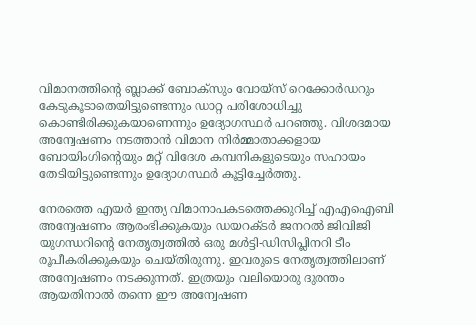വിമാനത്തിന്റെ ബ്ലാക്ക് ബോക്‌സും വോയ്‌സ് റെക്കോർഡറും കേടുകൂടാതെയിട്ടുണ്ടെന്നും ഡാറ്റ പരിശോധിച്ചു കൊണ്ടിരിക്കുകയാണെന്നും ഉദ്യോഗസ്ഥർ പറഞ്ഞു. വിശദമായ അന്വേഷണം നടത്താൻ വിമാന നിർമ്മാതാക്കളായ ബോയിംഗിന്റെയും മറ്റ് വിദേശ കമ്പനികളുടെയും സഹായം തേടിയിട്ടുണ്ടെന്നും ഉദ്യോഗസ്ഥർ കൂട്ടിച്ചേർത്തു.

നേരത്തെ എയർ ഇന്ത്യ വിമാനാപകടത്തെക്കുറിച്ച് എഎഐബി അന്വേഷണം ആരംഭിക്കുകയും ഡയറക്‌ടർ ജനറൽ ജിവിജി യുഗന്ധറിന്റെ നേതൃത്വത്തിൽ ഒരു മൾട്ടി-ഡിസിപ്ലിനറി ടീം രൂപീകരിക്കുകയും ചെയ്‌തിരുന്നു. ഇവരുടെ നേതൃത്വത്തിലാണ് അന്വേഷണം നടക്കുന്നത്. ഇത്രയും വലിയൊരു ദുരന്തം ആയതിനാൽ തന്നെ ഈ അന്വേഷണ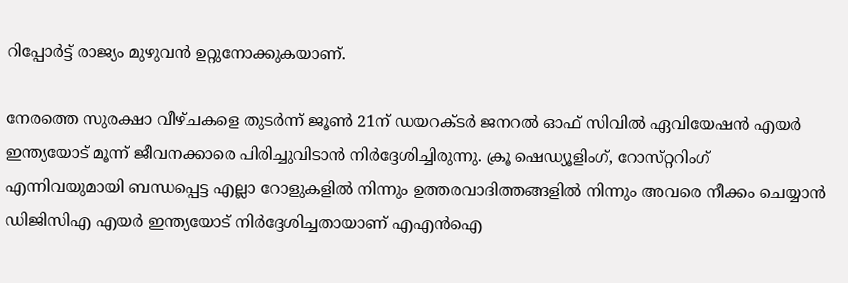റിപ്പോർട്ട് രാജ്യം മുഴുവൻ ഉറ്റുനോക്കുകയാണ്.

നേരത്തെ സുരക്ഷാ വീഴ്‌ചകളെ തുടർന്ന് ജൂൺ 21ന് ഡയറക്‌ടർ ജനറൽ ഓഫ് സിവിൽ ഏവിയേഷൻ എയർ ഇന്ത്യയോട് മൂന്ന് ജീവനക്കാരെ പിരിച്ചുവിടാൻ നിർദ്ദേശിച്ചിരുന്നു. ക്രൂ ഷെഡ്യൂളിംഗ്, റോസ്‌റ്ററിംഗ് എന്നിവയുമായി ബന്ധപ്പെട്ട എല്ലാ റോളുകളിൽ നിന്നും ഉത്തരവാദിത്തങ്ങളിൽ നിന്നും അവരെ നീക്കം ചെയ്യാൻ ഡിജിസിഎ എയർ ഇന്ത്യയോട് നിർദ്ദേശിച്ചതായാണ് എഎൻഐ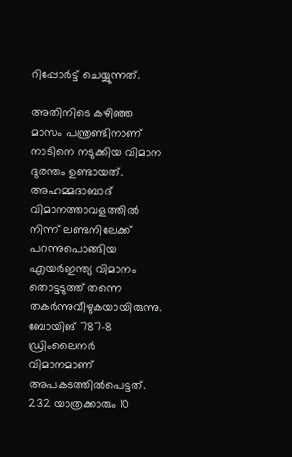റിപ്പോർട്ട് ചെയ്യുന്നത്.

അതിനിടെ കഴിഞ്ഞ മാസം പന്ത്രണ്ടിനാണ് നാടിനെ നടുക്കിയ വിമാന ദുരന്തം ഉണ്ടായത്. അഹമ്മദാബാദ് വിമാനത്താവളത്തിൽ നിന്ന് ലണ്ടനിലേക്ക് പറന്നുപൊങ്ങിയ എയർഇന്ത്യ വിമാനം തൊട്ടടുത്ത് തന്നെ തകർന്നുവീഴുകയായിരുന്നു. ബോയിങ് 787-8 ഡ്രിംലൈനർ വിമാനമാണ് അപകടത്തിൽപെട്ടത്. 232 യാത്രക്കാരും 10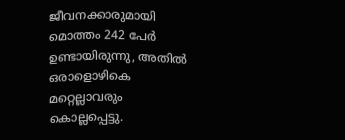ജീവനക്കാരുമായി മൊത്തം 242 പേർ ഉണ്ടായിരുന്നു, അതിൽ ഒരാളൊഴികെ മറ്റെല്ലാവരും കൊല്ലപ്പെട്ടു.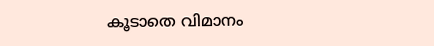കൂടാതെ വിമാനം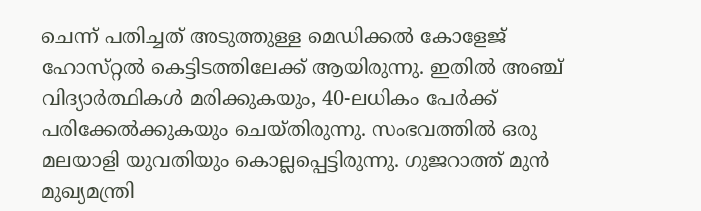ചെന്ന് പതിച്ചത് അടുത്തുള്ള മെഡിക്കൽ കോളേജ് ഹോസ്‌റ്റൽ കെട്ടിടത്തിലേക്ക് ആയിരുന്നു. ഇതിൽ അഞ്ച് വിദ്യാർത്ഥികൾ മരിക്കുകയും, 40-ലധികം പേർക്ക് പരിക്കേൽക്കുകയും ചെയ്‌തിരുന്നു. സംഭവത്തിൽ ഒരു മലയാളി യുവതിയും കൊല്ലപ്പെട്ടിരുന്നു. ഗുജറാത്ത് മുൻ മുഖ്യമന്ത്രി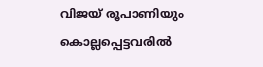വിജയ് രൂപാണിയും കൊല്ലപ്പെട്ടവരിൽ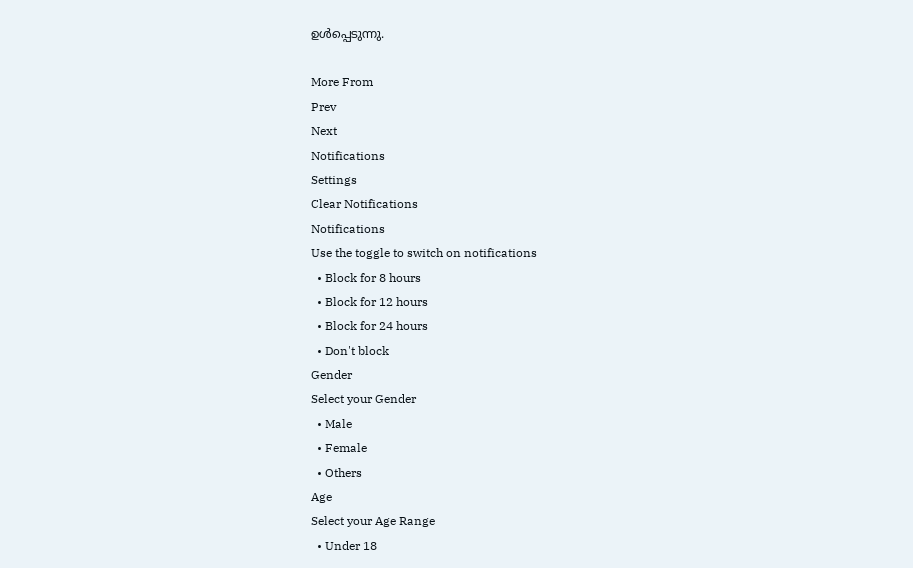ഉൾപ്പെടുന്നു.

More From
Prev
Next
Notifications
Settings
Clear Notifications
Notifications
Use the toggle to switch on notifications
  • Block for 8 hours
  • Block for 12 hours
  • Block for 24 hours
  • Don't block
Gender
Select your Gender
  • Male
  • Female
  • Others
Age
Select your Age Range
  • Under 18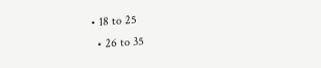• 18 to 25
  • 26 to 35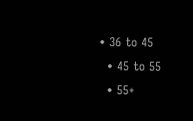• 36 to 45
  • 45 to 55
  • 55+